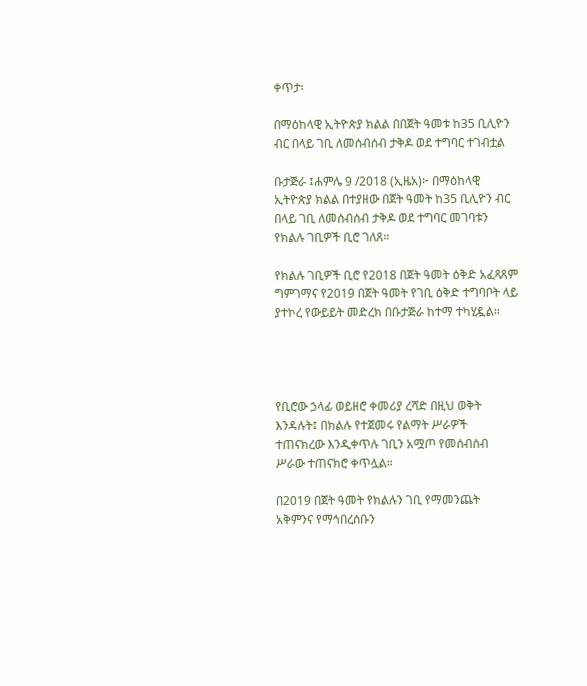ቀጥታ፡

በማዕከላዊ ኢትዮጵያ ክልል በበጀት ዓመቱ ከ35 ቢሊዮን ብር በላይ ገቢ ለመሰብሰብ ታቅዶ ወደ ተግባር ተገብቷል

ቡታጅራ ፤ሐምሌ 9 /2018 (ኢዜአ)፦ በማዕከላዊ ኢትዮጵያ ክልል በተያዘው በጀት ዓመት ከ35 ቢሊዮን ብር በላይ ገቢ ለመሰብሰብ ታቅዶ ወደ ተግባር መገባቱን የክልሉ ገቢዎች ቢሮ ገለጸ።

የክልሉ ገቢዎች ቢሮ የ2018 በጀት ዓመት ዕቅድ አፈጻጸም ግምገማና የ2019 በጀት ዓመት የገቢ ዕቅድ ተግባቦት ላይ ያተኮረ የውይይት መድረክ በቡታጅራ ከተማ ተካሂዷል።




የቢሮው ኃላፊ ወይዘሮ ቀመሪያ ረሻድ በዚህ ወቅት እንዳሉት፤ በክልሉ የተጀመሩ የልማት ሥራዎች ተጠናክረው እንዲቀጥሉ ገቢን አሟጦ የመሰብሰብ ሥራው ተጠናክሮ ቀጥሏል።

በ2019 በጀት ዓመት የክልሉን ገቢ የማመንጨት አቅምንና የማኅበረሰቡን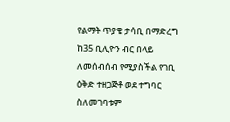የልማት ጥያቄ ታሳቢ በማድረግ ከ35 ቢሊዮን ብር በላይ ለመሰብሰብ የሚያስችል የገቢ ዕቅድ ተዘጋጅቶ ወደ ተግባር ስለመገባቱም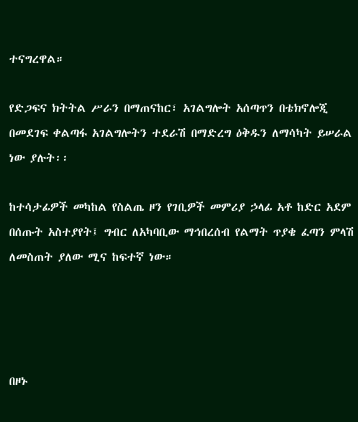ተናግረዋል።

የድጋፍና ክትትል ሥራን በማጠናከር፣ አገልግሎት አሰጣጥን በቴክኖሎጂ በመደገፍ ቀልጣፋ አገልግሎትን ተደራሽ በማድረግ ዕቅዱን ለማሳካት ይሠራል ነው ያሉት፡፡

ከተሳታፊዎች መካከል የስልጤ ዞን የገቢዎች መምሪያ ኃላፊ አቶ ከድር አደም በሰጡት አስተያየት፤ ግብር ለአካባቢው ማኅበረሰብ የልማት ጥያቄ ፈጣን ምላሽ ለመስጠት ያለው ሚና ከፍተኛ ነው።




በዞኑ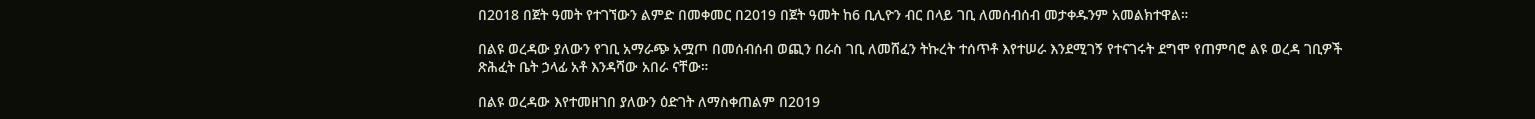በ2018 በጀት ዓመት የተገኘውን ልምድ በመቀመር በ2019 በጀት ዓመት ከ6 ቢሊዮን ብር በላይ ገቢ ለመሰብሰብ መታቀዱንም አመልክተዋል።

በልዩ ወረዳው ያለውን የገቢ አማራጭ አሟጦ በመሰብሰብ ወጪን በራስ ገቢ ለመሸፈን ትኩረት ተሰጥቶ እየተሠራ እንደሚገኝ የተናገሩት ደግሞ የጠምባሮ ልዩ ወረዳ ገቢዎች ጽሕፈት ቤት ኃላፊ አቶ እንዳሻው አበራ ናቸው።

በልዩ ወረዳው እየተመዘገበ ያለውን ዕድገት ለማስቀጠልም በ2019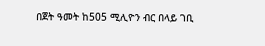በጀት ዓመት ከ505 ሚሊዮን ብር በላይ ገቢ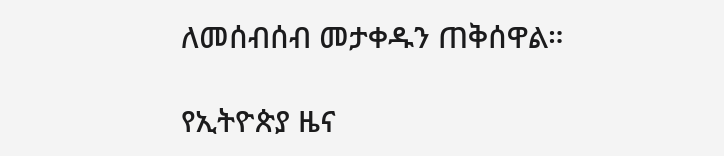ለመሰብሰብ መታቀዱን ጠቅሰዋል።

የኢትዮጵያ ዜና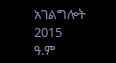አገልግሎት
2015
ዓ.ም